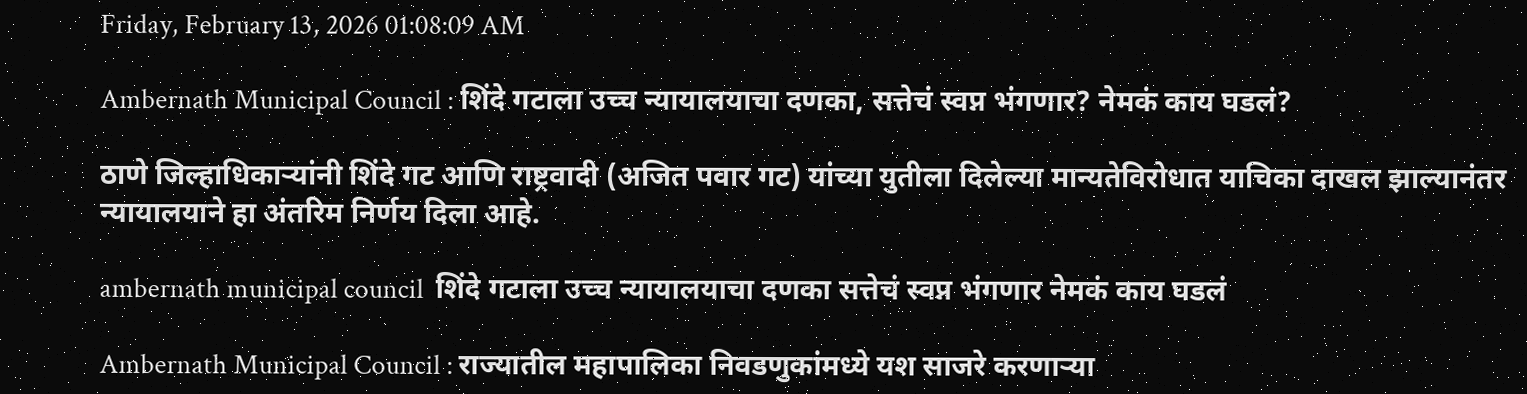Friday, February 13, 2026 01:08:09 AM

Ambernath Municipal Council : शिंदे गटाला उच्च न्यायालयाचा दणका, सत्तेचं स्वप्न भंगणार? नेमकं काय घडलं?

ठाणे जिल्हाधिकाऱ्यांनी शिंदे गट आणि राष्ट्रवादी (अजित पवार गट) यांच्या युतीला दिलेल्या मान्यतेविरोधात याचिका दाखल झाल्यानंतर न्यायालयाने हा अंतरिम निर्णय दिला आहे.

ambernath municipal council  शिंदे गटाला उच्च न्यायालयाचा दणका सत्तेचं स्वप्न भंगणार नेमकं काय घडलं

Ambernath Municipal Council : राज्यातील महापालिका निवडणुकांमध्ये यश साजरे करणाऱ्या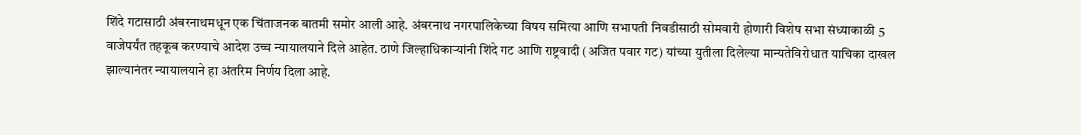शिंदे गटासाठी अंबरनाथमधून एक चिंताजनक बातमी समोर आली आहे. अंबरनाथ नगरपालिकेच्या विषय समित्या आणि सभापती निवडीसाठी सोमवारी होणारी विशेष सभा संध्याकाळी 5 वाजेपर्यंत तहकूब करण्याचे आदेश उच्च न्यायालयाने दिले आहेत. ठाणे जिल्हाधिकाऱ्यांनी शिंदे गट आणि राष्ट्रवादी (अजित पवार गट) यांच्या युतीला दिलेल्या मान्यतेविरोधात याचिका दाखल झाल्यानंतर न्यायालयाने हा अंतरिम निर्णय दिला आहे.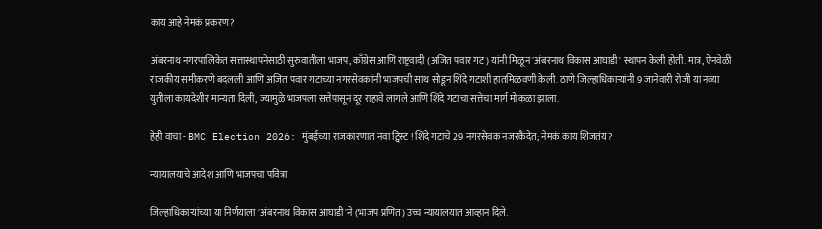काय आहे नेमकं प्रकरण?

अंबरनाथ नगरपालिकेत सत्तास्थापनेसाठी सुरुवातीला भाजप, काँग्रेस आणि राष्ट्रवादी (अजित पवार गट) यांनी मिळून 'अंबरनाथ विकास आघाडी' स्थापन केली होती. मात्र, ऐनवेळी राजकीय समीकरणे बदलली आणि अजित पवार गटाच्या नगरसेवकांनी भाजपची साथ सोडून शिंदे गटाशी हातमिळवणी केली. ठाणे जिल्हाधिकाऱ्यांनी 9 जानेवारी रोजी या नव्या युतीला कायदेशीर मान्यता दिली, ज्यामुळे भाजपला सत्तेपासून दूर राहावे लागले आणि शिंदे गटाचा सत्तेचा मार्ग मोकळा झाला.

हेही वाचा - BMC Election 2026: मुंबईच्या राजकारणात नवा ट्विस्ट ! शिंदे गटाचे 29 नगरसेवक नजरकैदेत; नेमकं काय शिजतंय?

न्यायालयाचे आदेश आणि भाजपचा पवित्रा

जिल्हाधिकाऱ्यांच्या या निर्णयाला 'अंबरनाथ विकास आघाडी'ने (भाजप प्रणित) उच्च न्यायालयात आव्हान दिले.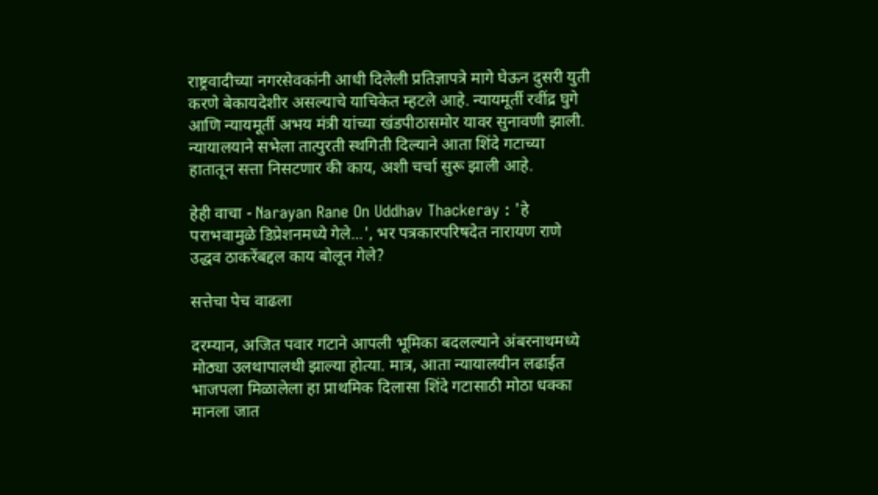राष्ट्रवादीच्या नगरसेवकांनी आधी दिलेली प्रतिज्ञापत्रे मागे घेऊन दुसरी युती करणे बेकायदेशीर असल्याचे याचिकेत म्हटले आहे. न्यायमूर्ती रवींद्र घुगे आणि न्यायमूर्ती अभय मंत्री यांच्या खंडपीठासमोर यावर सुनावणी झाली. न्यायालयाने सभेला तात्पुरती स्थगिती दिल्याने आता शिंदे गटाच्या हातातून सत्ता निसटणार की काय, अशी चर्चा सुरू झाली आहे.

हेही वाचा - Narayan Rane On Uddhav Thackeray : 'हे पराभवामुळे डिप्रेशनमध्ये गेले...', भर पत्रकारपरिषदेत नारायण राणे उद्धव ठाकरेंबद्दल काय बोलून गेले?

सत्तेचा पेच वाढला

दरम्यान, अजित पवार गटाने आपली भूमिका बदलल्याने अंबरनाथमध्ये मोठ्या उलथापालथी झाल्या होत्या. मात्र, आता न्यायालयीन लढाईत भाजपला मिळालेला हा प्राथमिक दिलासा शिंदे गटासाठी मोठा धक्का मानला जात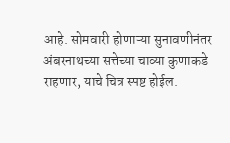आहे. सोमवारी होणाऱ्या सुनावणीनंतर अंबरनाथच्या सत्तेच्या चाव्या कुणाकडे राहणार, याचे चित्र स्पष्ट होईल.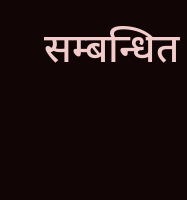सम्बन्धित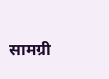सामग्री